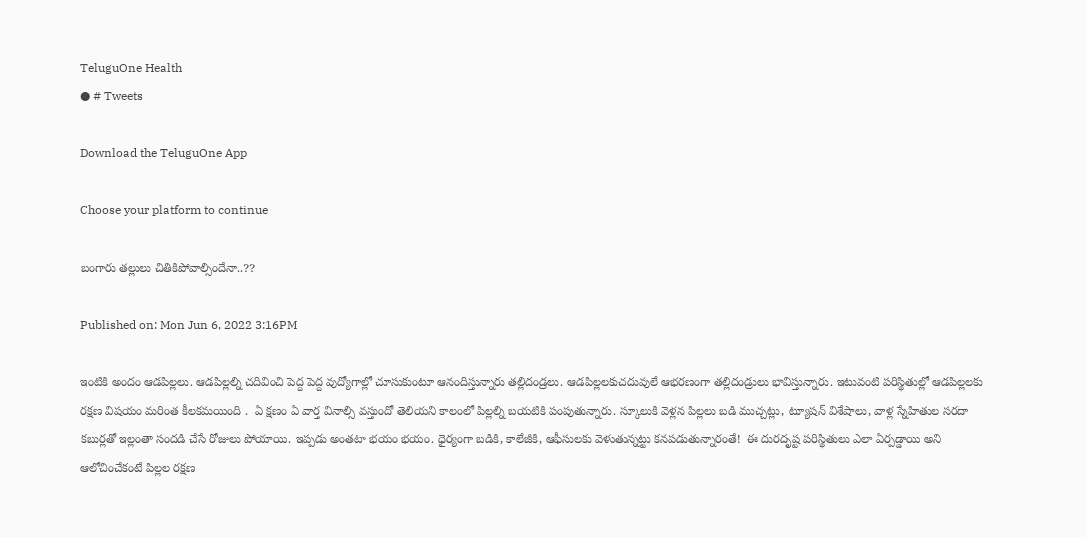TeluguOne Health
● # Tweets

Download the TeluguOne App

Choose your platform to continue

బంగారు త‌ల్లులు చితికిపోవాల్సిందేనా..??

Published on: Mon Jun 6, 2022 3:16PM

ఇంటికి అందం ఆడ‌పిల్ల‌లు. ఆడ‌పిల్ల‌ల్ని చ‌దివించి పెద్ద పెద్ద వుద్యోగాల్లో చూసుకుంటూ ఆనందిస్తున్నారు త‌ల్లిదండ్ర‌లు. ఆడపిల్లలకుచదువులే ఆభరణంగా తల్లిదండ్రులు భావిస్తున్నారు. ఇటువంటి పరిస్థితుల్లో ఆడ‌పిల్ల‌ల‌కు ర‌క్ష‌ణ విష‌యం మ‌రింత కీల‌క‌మ‌యింది .  ఏ క్ష‌ణం ఏ వార్త వినాల్సి వ‌స్తుందో తెలియ‌ని కాలంలో పిల్ల‌ల్ని బ‌య‌టికి పంపుతున్నారు. స్కూలుకి వెళ్ల‌న పిల్ల‌లు బ‌డి ముచ్చ‌ట్లు, ట్యూష‌న్ విశేషాలు, వాళ్ల స్నేహితుల స‌ర‌దా క‌బుర్ల‌తో ఇల్లంతా సంద‌డి చేసే రోజులు పోయాయి. ఇప్ప‌డు అంత‌టా భ‌యం భ‌యం. ధైర్యంగా బ‌డికి, కాలేజీకి, ఆఫీసుల‌కు వెళుతున్న‌ట్టు క‌న‌ప‌డుతున్నారంతే!  ఈ దురదృష్ట ప‌రిస్థితులు ఎలా ఏర్ప‌డ్డాయి అని ఆలోచించేకంటే పిల్ల‌ల ర‌క్ష‌ణ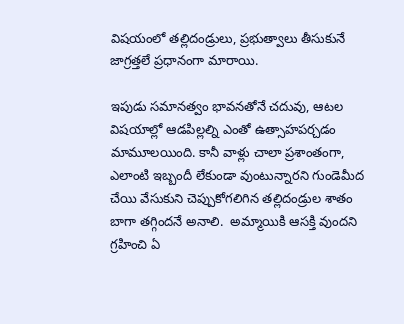విష‌యంలో త‌ల్లిదండ్రులు, ప్ర‌భుత్వాలు తీసుకునే జాగ్ర‌త్త‌లే ప్ర‌ధానంగా మారాయి.

ఇపుడు స‌మాన‌త్వం భావ‌న‌తోనే చ‌దువు, ఆట‌ల విష‌యాల్లో ఆడ‌పిల్ల‌ల్ని ఎంతో ఉత్సాహ‌ప‌ర్చ‌డం మామూల‌యింది. కానీ వాళ్లు చాలా ప్ర‌శాంతంగా, ఎలాంటి ఇబ్బందీ లేకుండా వుంటున్నార‌ని గుండెమీద చేయి వేసుకుని చెప్పుకోగ‌లిగిన త‌ల్లిదండ్రుల శాతం బాగా త‌గ్గింద‌నే అనాలి.  అమ్మాయికి ఆస‌క్తి వుంద‌ని  గ్ర‌హించి ఏ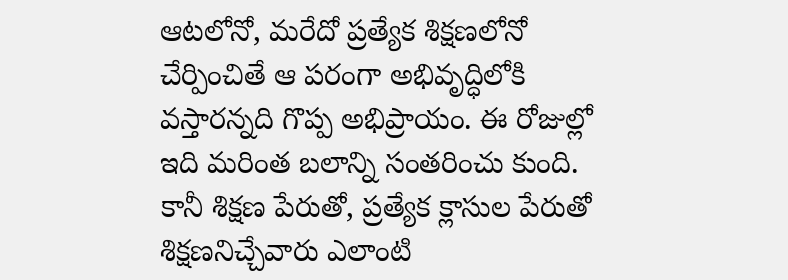ఆట‌లోనో, మ‌రేదో ప్ర‌త్యేక శిక్ష‌ణ‌లోనో  చేర్పించితే ఆ ప‌రంగా అభివృద్ధిలోకి వ‌స్తార‌న్న‌ది గొప్ప అభిప్రాయం. ఈ రోజుల్లో ఇది మ‌రింత బ‌లాన్ని సంత‌రించు కుంది. కానీ శిక్ష‌ణ పేరుతో, ప్ర‌త్యేక క్లాసుల పేరుతో శిక్ష‌ణ‌నిచ్చేవారు ఎలాంటి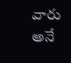వారు అనే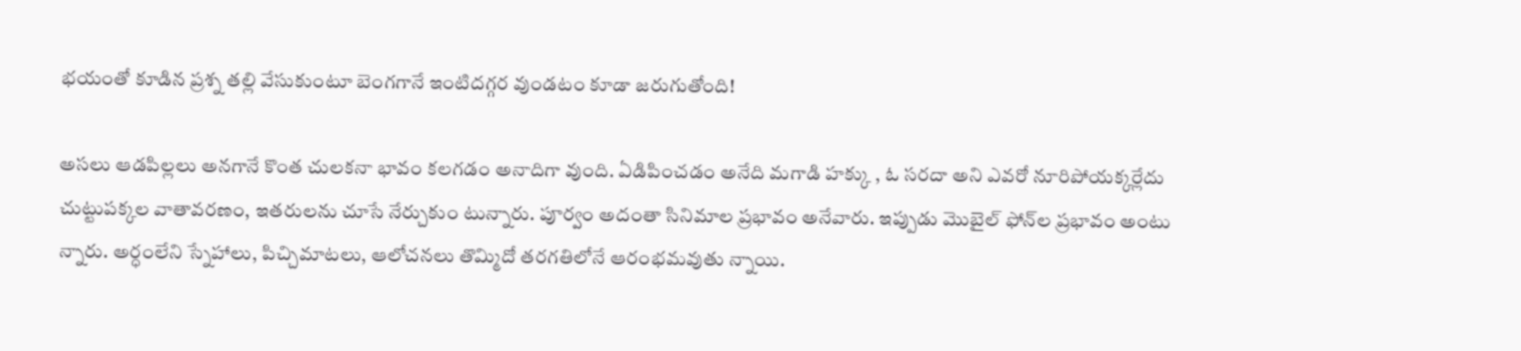భ‌యంతో కూడిన ప్ర‌శ్న త‌ల్లి వేసుకుంటూ బెంగ‌గానే ఇంటిద‌గ్గ‌ర వుండ‌టం కూడా జ‌రుగుతోంది!

అస‌లు ఆడ‌పిల్ల‌లు అన‌గానే కొంత చుల‌క‌నా భావం క‌ల‌గ‌డం అనాదిగా వుంది. ఏడిపించ‌డం అనేది మ‌గాడి హ‌క్కు , ఓ స‌ర‌దా అని ఎవ‌రో నూరిపోయ‌క్క‌ర్లేదు చుట్టుప‌క్క‌ల వాతావ‌ర‌ణం, ఇత‌రుల‌ను చూసే నేర్చుకుం టున్నారు. పూర్వం అదంతా సినిమాల ప్ర‌భావం అనేవారు. ఇప్పుడు మొబైల్ ఫోన్‌ల ప్ర‌భావం అంటు న్నారు. అర్ధంలేని స్నేహాలు, పిచ్చిమాట‌లు, ఆలోచ‌న‌లు తొమ్మిదో త‌ర‌గ‌తిలోనే ఆరంభ‌మ‌వుతు న్నాయి.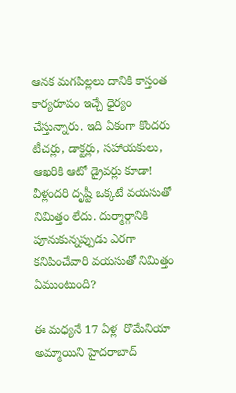ఆన‌క మ‌గ‌పిల్ల‌లు దానికి కాస్తంత కార్య‌రూపం ఇచ్చే ధైర్యం  చేస్తున్నారు. ఇది ఏకంగా కొంద‌రు టీచ‌ర్లు, డాక్ట‌ర్లు, స‌హాయ‌కులు, ఆఖ‌రికి ఆటో డ్రైవ‌ర్లు కూడా! వీళ్లంద‌రి దృష్టీ ఒక్క‌టే వ‌య‌సుతో నిమిత్తం లేదు. దుర్మార్గానికి పూనుకున్న‌ప్పుడు ఎర‌గా క‌నిపించేవారి వ‌య‌సుతో నిమిత్తం ఏముంటుంది?

ఈ మ‌ధ్య‌నే 17 ఏళ్ల  రొమేనియా అమ్మాయిని హైద‌రాబాద్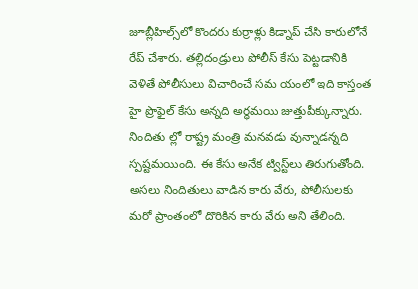జూబ్లీహిల్స్‌లో కొంద‌రు కుర్రాళ్లు కిడ్నాప్ చేసి కారులోనే   రేప్ చేశారు. త‌ల్లిదండ్రులు పోలీస్ కేసు పెట్ట‌డానికి వెళితే పోలీసులు విచారించే స‌మ యంలో ఇది కాస్తంత హై ప్రొఫైల్ కేసు అన్న‌ది అర్ధ‌మ‌యి జుత్తుపీక్కున్నారు. నిందితు ల్లో రాష్ట్ర మంత్రి మనవడు వున్నాడ‌న్న‌ది స్ప‌ష్ట‌మ‌యింది. ఈ కేసు అనేక ట్విస్ట్‌లు తిరుగుతోంది.  అస‌లు నిందితులు వాడిన కారు వేరు, పోలీసులకు  మ‌రో ప్రాంతంలో దొరికిన కారు వేరు అని తేలింది.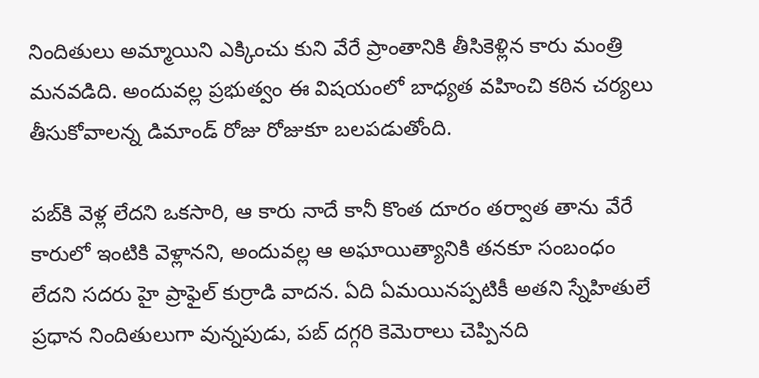నిందితులు అమ్మాయిని ఎక్కించు కుని వేరే ప్రాంతానికి తీసికెళ్లిన కారు మంత్రి మనవడిది. అందువ‌ల్ల ప్ర‌భుత్వం ఈ విష‌యంలో బాధ్య‌త వ‌హించి క‌ఠిన చ‌ర్య‌లు తీసుకోవాల‌న్న డిమాండ్ రోజు రోజుకూ బలపడుతోంది.

ప‌బ్‌కి వెళ్ల లేద‌ని ఒక‌సారి, ఆ కారు నాదే కానీ కొంత దూరం త‌ర్వాత తాను వేరే కారులో ఇంటికి వెళ్లాన‌ని, అందువ‌ల్ల ఆ అఘాయిత్యానికి త‌న‌కూ సంబంధం లేద‌ని స‌ద‌రు హై ప్రాఫైల్ కుర్రాడి వాద‌న‌. ఏది ఏమ‌యిన‌ప్ప‌టికీ అత‌ని స్నేహితులే ప్ర‌ధాన నిందితులుగా వున్న‌పుడు, ప‌బ్ ద‌గ్గ‌రి కెమెరాలు చెప్పిన‌ది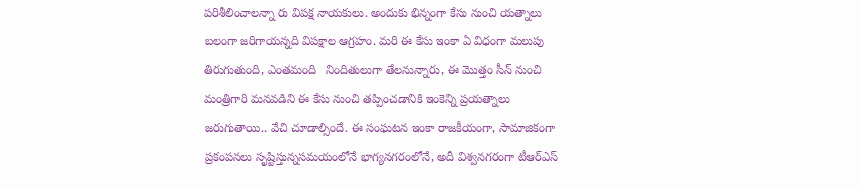ప‌రిశీలించాల‌న్నా రు విప‌క్ష నాయ‌కులు. అందుకు భిన్నంగా కేసు నుంచి య‌త్నాలు బ‌లంగా జ‌రిగాయ‌న్నది విప‌క్షాల ఆగ్ర‌హం. మ‌రి ఈ కేసు ఇంకా ఏ విధంగా మ‌లుపు తిరుగుతుంది, ఎంత‌మంది   నిందితులుగా తేలనున్నారు, ఈ మొత్తం సీన్ నుంచి   మంత్రిగారి మనవడిని ఈ కేసు నుంచి తప్పించడానికి ఇంకెన్ని ప్రయత్నాలు జరుగుతాయి.. వేచి చూడాల్సిందే. ఈ సంఘటన ఇంకా రాజకీయంగా, సామాజికంగా ప్రకంపనలు సృష్టిస్తున్నసమయంలోనే భాగ్యనగరంలోనే, అదీ విశ్వనగరంగా టీఆర్ఎస్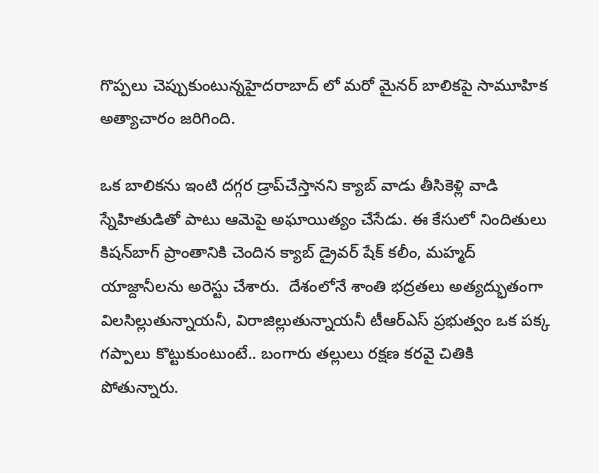గొప్పలు చెప్పుకుంటున్నహైదరాబాద్ లో మరో మైనర్ బాలికపై సామూహిక అత్యాచారం జరిగింది.

ఒక బాలికను ఇంటి ద‌గ్గ‌ర డ్రాప్‌చేస్తాన‌ని క్యాబ్ వాడు తీసికెళ్లి వాడి స్నేహితుడితో పాటు ఆమెపై అఘాయిత్యం చేసేడు. ఈ కేసులో నిందితులు కిష‌న్‌బాగ్ ప్రాంతానికి చెందిన క్యాబ్ డ్రైవ‌ర్ షేక్ క‌లీం, మ‌హ్మ‌ద్ యాజ్దానీల‌ను అరెస్టు చేశారు.  దేశంలోనే శాంతి భద్రతలు అత్యద్భుతంగా విలసిల్లుతున్నాయనీ, విరాజిల్లుతున్నాయనీ టీఆర్ఎస్ ప్రభుత్వం ఒక పక్క గప్పాలు కొట్టుకుంటుంటే.. బంగారు తల్లులు రక్షణ కరవై చితికి పోతున్నారు.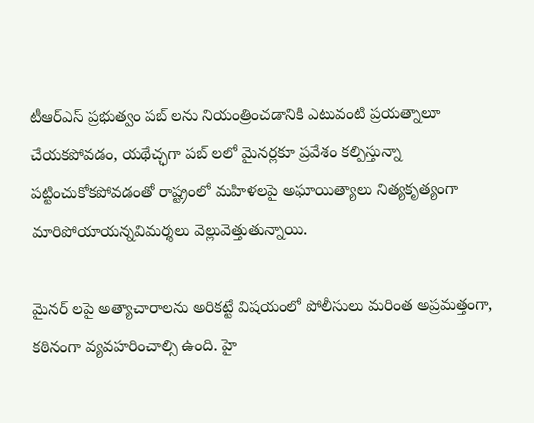టీఆర్ఎస్ ప్రభుత్వం పబ్ లను నియంత్రించడానికి ఎటువంటి ప్రయత్నాలూ చేయకపోవడం, యథేచ్ఛగా పబ్ లలో మైనర్లకూ ప్రవేశం కల్పిస్తున్నా పట్టించుకోకపోవడంతో రాష్ట్రంలో మహిళలపై అఘాయిత్యాలు నిత్యకృత్యంగా మారిపోయాయన్నవిమర్శలు వెల్లువెత్తుతున్నాయి.

మైనర్ లపై అత్యాచారాలను అరికట్టే విషయంలో పోలీసులు మరింత అప్రమత్తంగా, కఠినంగా వ్యవహరించాల్సి ఉంది. హై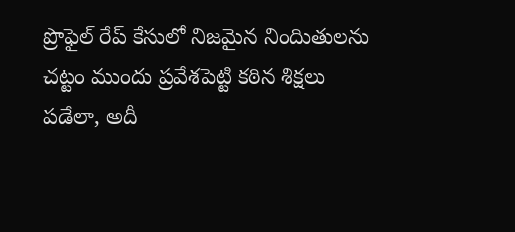ప్రొఫైల్ రేప్ కేసులో నిజమైన నిందిుతులను చట్టం ముందు ప్రవేశపెట్టి కఠిన శిక్షలు పడేలా, అదీ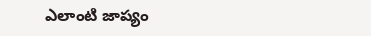ఎలాంటి జాప్యం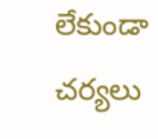లేకుండా చర్యలు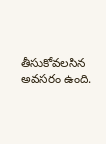తీసుకోవలసిన అవసరం ఉంది.